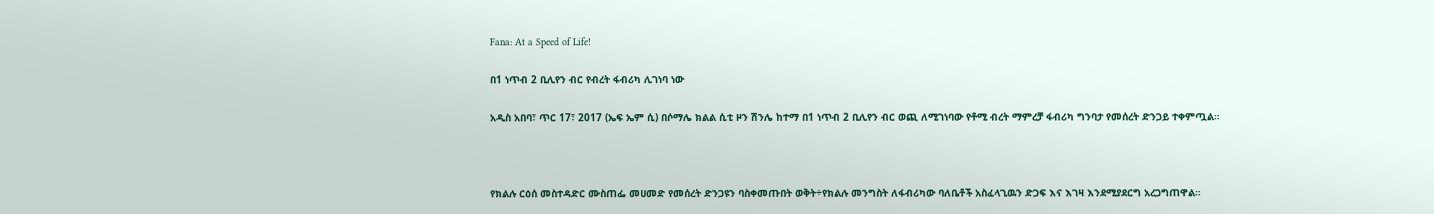Fana: At a Speed of Life!

በ1 ነጥብ 2 ቢሊየን ብር የብረት ፋብሪካ ሊገነባ ነው

አዲስ አበባ፣ ጥር 17፣ 2017 (ኤፍ ኤም ሲ) በሶማሌ ክልል ሲቲ ዞን ሽንሌ ከተማ በ1 ነጥብ 2 ቢሊየን ብር ወጪ ለሚገነባው የቶሚ ብረት ማምረቻ ፋብሪካ ግንባታ የመሰረት ድንጋይ ተቀምጧል።



የክልሉ ርዕሰ መስተዳድር ሙስጠፌ መሀመድ የመሰረት ድንጋዩን ባስቀመጡበት ወቅት÷የክልሉ መንግስት ለፋብሪካው ባለቤቶች አስፈላጊዉን ድጋፍ እና እገዛ እንደሚያደርግ አረጋግጠዋል።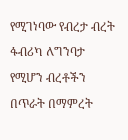የሚገነባው የብረታ ብረት ፋብሪካ ለግንባታ የሚሆን ብረቶችን በጥራት በማምረት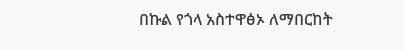በኩል የጎላ አስተዋፅኦ ለማበርከት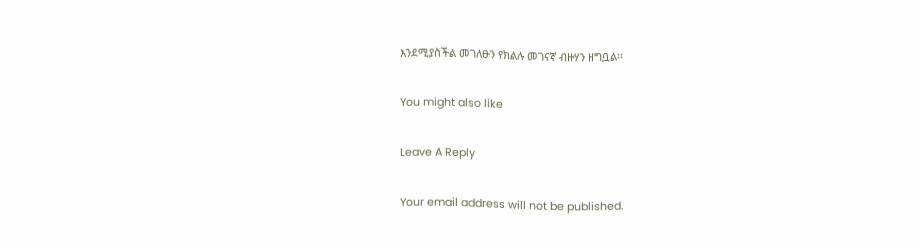እንደሚያስችል መገለፁን የክልሉ መገናኛ ብዙሃን ዘግቧል፡፡

You might also like

Leave A Reply

Your email address will not be published.